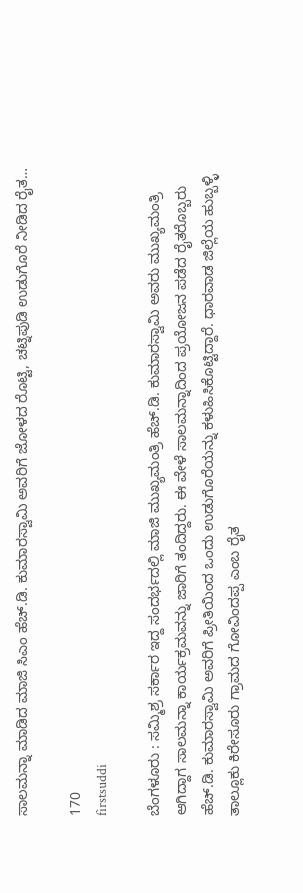ಸಾಲಮನ್ನಾ ಮಾಡಿದ ಮಾಜಿ ಸಿಎಂ ಹೆಚ್.ಡಿ. ಕುಮಾರಸ್ವಾಮಿ ಅವರಿಗೆ ಜೋಳದ ರೊಟ್ಟಿ, ಚಟ್ನಿಪುಡಿ ಉಡುಗೊರೆ ನೀಡಿದ ರೈತ…

170
firstsuddi

ಬೆಂಗಳೂರು : ಸಮ್ಮಿಶ್ರ ಸರ್ಕಾರ ಇದ್ದ ಸಂದರ್ಭದಲ್ಲಿ ಮಾಜಿ ಮುಖ್ಯಮಂತ್ರಿ ಹೆಚ್.ಡಿ. ಕುಮಾರಸ್ವಾಮಿ ಅವರು ಮುಖ್ಯಮಂತ್ರಿ ಆಗಿದ್ದಾಗ ಸಾಲಮನ್ನಾ ಕಾರ್ಯಕ್ರಮವನ್ನು ಜಾರಿಗೆ ತಂದಿದ್ದರು. ಈ ವೇಳೆ ಸಾಲಮನ್ನಾದಿಂದ ಪ್ರಯೋಜನ ಪಡೆದ ರೈತರೊಬ್ಬರು ಹೆಚ್.ಡಿ. ಕುಮಾರಸ್ವಾಮಿ ಅವರಿಗೆ ಪ್ರೀತಿಯಿಂದ ಒಂದು ಉಡುಗೊರೆಯನ್ನು ಕಳುಹಿಸಿಕೊಟ್ಟಿದ್ದಾರೆ. ಧಾರವಾಡ ಜಿಲ್ಲೆಯ ಹುಬ್ಬಳ್ಳಿ ತಾಲ್ಲೂಕು ಕಿರೇಸೂರು ಗ್ರಾಮದ ಗೋವಿಂದಪ್ಪ ಎಂಬ ರೈತ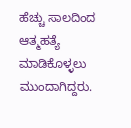ಹೆಚ್ಚು ಸಾಲದಿಂದ ಆತ್ಮಹತ್ಯೆ ಮಾಡಿಕೊಳ್ಳಲು ಮುಂದಾಗಿದ್ದರು.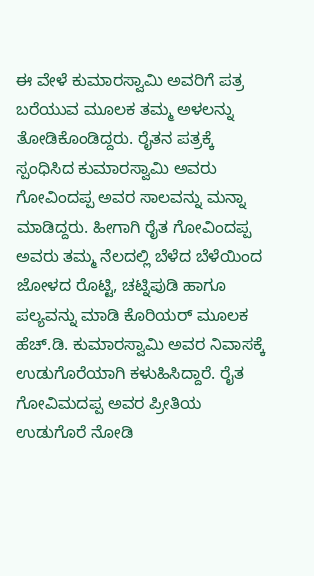ಈ ವೇಳೆ ಕುಮಾರಸ್ವಾಮಿ ಅವರಿಗೆ ಪತ್ರ ಬರೆಯುವ ಮೂಲಕ ತಮ್ಮ ಅಳಲನ್ನು ತೋಡಿಕೊಂಡಿದ್ದರು. ರೈತನ ಪತ್ರಕ್ಕೆ ಸ್ಪಂಧಿಸಿದ ಕುಮಾರಸ್ವಾಮಿ ಅವರು ಗೋವಿಂದಪ್ಪ ಅವರ ಸಾಲವನ್ನು ಮನ್ನಾ ಮಾಡಿದ್ದರು. ಹೀಗಾಗಿ ರೈತ ಗೋವಿಂದಪ್ಪ ಅವರು ತಮ್ಮ ನೆಲದಲ್ಲಿ ಬೆಳೆದ ಬೆಳೆಯಿಂದ ಜೋಳದ ರೊಟ್ಟಿ, ಚಟ್ನಿಪುಡಿ ಹಾಗೂ ಪಲ್ಯವನ್ನು ಮಾಡಿ ಕೊರಿಯರ್ ಮೂಲಕ ಹೆಚ್.ಡಿ. ಕುಮಾರಸ್ವಾಮಿ ಅವರ ನಿವಾಸಕ್ಕೆ ಉಡುಗೊರೆಯಾಗಿ ಕಳುಹಿಸಿದ್ದಾರೆ. ರೈತ ಗೋವಿಮದಪ್ಪ ಅವರ ಪ್ರೀತಿಯ ಉಡುಗೊರೆ ನೋಡಿ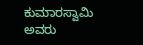ಕುಮಾರಸ್ವಾಮಿ ಅವರು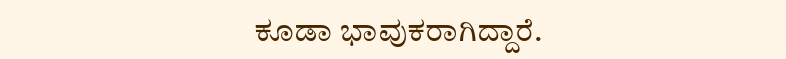ಕೂಡಾ ಭಾವುಕರಾಗಿದ್ದಾರೆ.